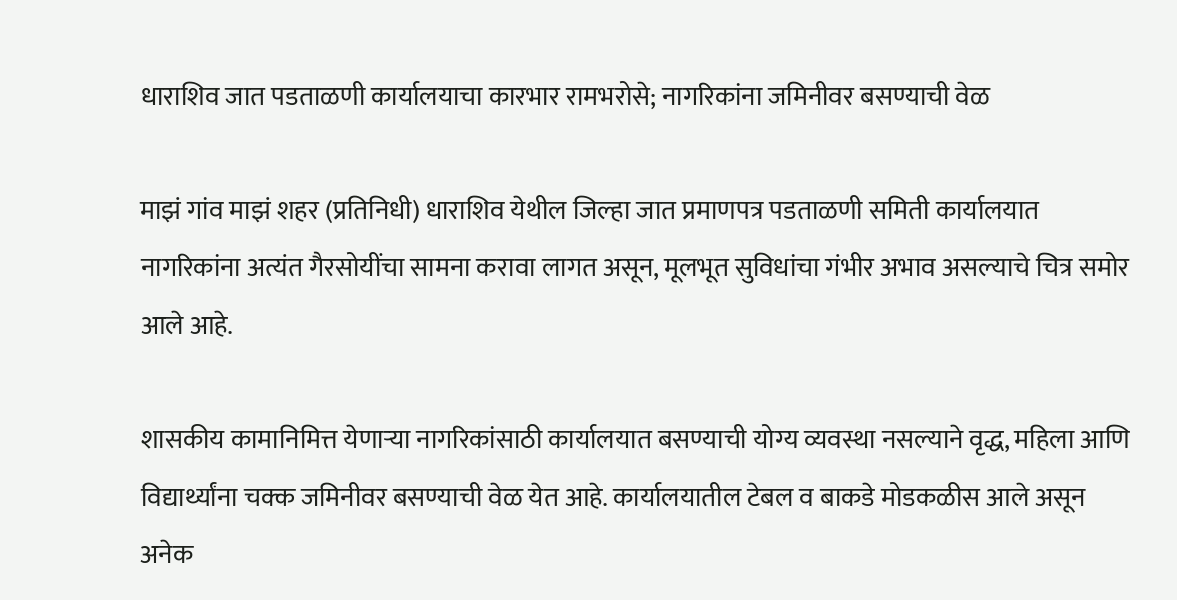धाराशिव जात पडताळणी कार्यालयाचा कारभार रामभरोसे; नागरिकांना जमिनीवर बसण्याची वेळ

माझं गांव माझं शहर (प्रतिनिधी) धाराशिव येथील जिल्हा जात प्रमाणपत्र पडताळणी समिती कार्यालयात नागरिकांना अत्यंत गैरसोयींचा सामना करावा लागत असून, मूलभूत सुविधांचा गंभीर अभाव असल्याचे चित्र समोर आले आहे.

शासकीय कामानिमित्त येणाऱ्या नागरिकांसाठी कार्यालयात बसण्याची योग्य व्यवस्था नसल्याने वृद्ध, महिला आणि विद्यार्थ्यांना चक्क जमिनीवर बसण्याची वेळ येत आहे. कार्यालयातील टेबल व बाकडे मोडकळीस आले असून अनेक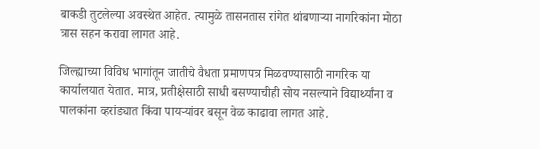बाकडी तुटलेल्या अवस्थेत आहेत. त्यामुळे तासनतास रांगेत थांबणाऱ्या नागरिकांना मोठा त्रास सहन करावा लागत आहे.

जिल्ह्याच्या विविध भागांतून जातीचे वैधता प्रमाणपत्र मिळवण्यासाठी नागरिक या कार्यालयात येतात. मात्र, प्रतीक्षेसाठी साधी बसण्याचीही सोय नसल्याने विद्यार्थ्यांना व पालकांना व्हरांड्यात किंवा पायऱ्यांवर बसून वेळ काढावा लागत आहे.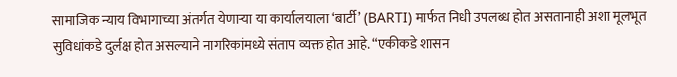सामाजिक न्याय विभागाच्या अंतर्गत येणाऱ्या या कार्यालयाला ‘बार्टी’ (BARTI) मार्फत निधी उपलब्ध होत असतानाही अशा मूलभूत सुविधांकडे दुर्लक्ष होत असल्याने नागरिकांमध्ये संताप व्यक्त होत आहे. “एकीकडे शासन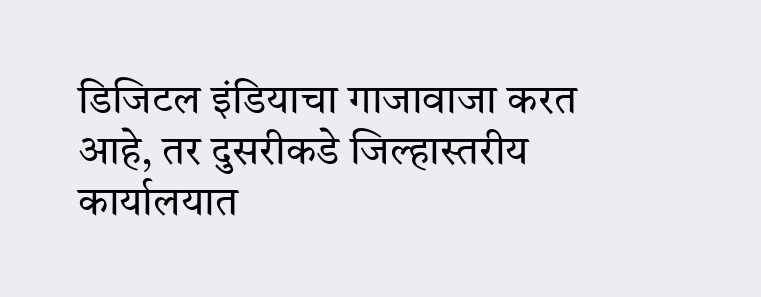डिजिटल इंडियाचा गाजावाजा करत आहे, तर दुसरीकडे जिल्हास्तरीय कार्यालयात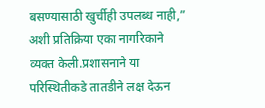बसण्यासाठी खुर्चीही उपलब्ध नाही,” अशी प्रतिक्रिया एका नागरिकाने व्यक्त केली.प्रशासनाने या परिस्थितीकडे तातडीने लक्ष देऊन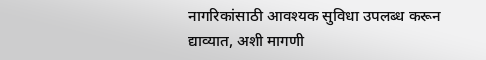नागरिकांसाठी आवश्यक सुविधा उपलब्ध करून द्याव्यात, अशी मागणी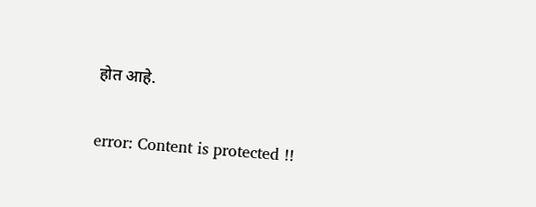होत आहे.

error: Content is protected !!